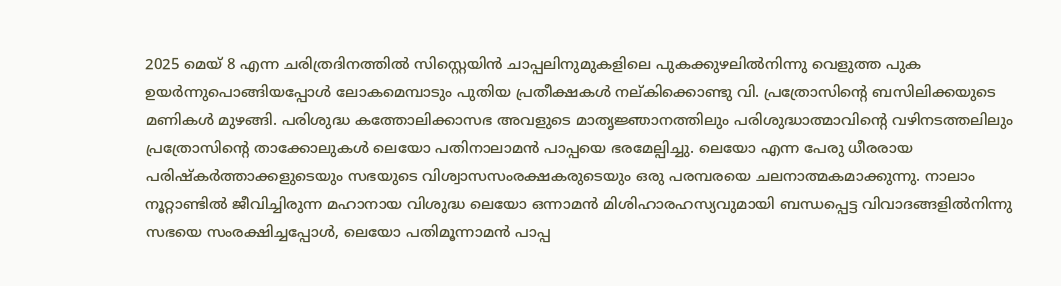2025 മെയ് 8 എന്ന ചരിത്രദിനത്തിൽ സിസ്റ്റെയിൻ ചാപ്പലിനുമുകളിലെ പുകക്കുഴലിൽനിന്നു വെളുത്ത പുക ഉയർന്നുപൊങ്ങിയപ്പോൾ ലോകമെമ്പാടും പുതിയ പ്രതീക്ഷകൾ നല്കിക്കൊണ്ടു വി. പ്രത്രോസിന്റെ ബസിലിക്കയുടെ മണികൾ മുഴങ്ങി. പരിശുദ്ധ കത്തോലിക്കാസഭ അവളുടെ മാതൃജ്ഞാനത്തിലും പരിശുദ്ധാത്മാവിന്റെ വഴിനടത്തലിലും പ്രത്രോസിന്റെ താക്കോലുകൾ ലെയോ പതിനാലാമൻ പാപ്പയെ ഭരമേല്പിച്ചു. ലെയോ എന്ന പേരു ധീരരായ പരിഷ്കർത്താക്കളുടെയും സഭയുടെ വിശ്വാസസംരക്ഷകരുടെയും ഒരു പരമ്പരയെ ചലനാത്മകമാക്കുന്നു. നാലാം നൂറ്റാണ്ടിൽ ജീവിച്ചിരുന്ന മഹാനായ വിശുദ്ധ ലെയോ ഒന്നാമൻ മിശിഹാരഹസ്യവുമായി ബന്ധപ്പെട്ട വിവാദങ്ങളിൽനിന്നു സഭയെ സംരക്ഷിച്ചപ്പോൾ, ലെയോ പതിമൂന്നാമൻ പാപ്പ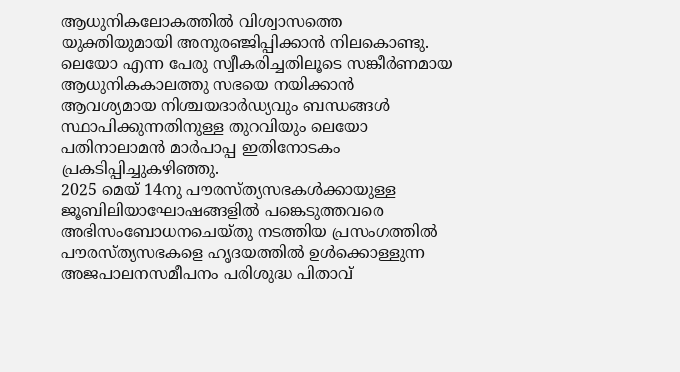ആധുനികലോകത്തിൽ വിശ്വാസത്തെ യുക്തിയുമായി അനുരഞ്ജിപ്പിക്കാൻ നിലകൊണ്ടു. ലെയോ എന്ന പേരു സ്വീകരിച്ചതിലൂടെ സങ്കീർണമായ ആധുനികകാലത്തു സഭയെ നയിക്കാൻ ആവശ്യമായ നിശ്ചയദാർഡ്യവും ബന്ധങ്ങൾ സ്ഥാപിക്കുന്നതിനുള്ള തുറവിയും ലെയോ പതിനാലാമൻ മാർപാപ്പ ഇതിനോടകം പ്രകടിപ്പിച്ചുകഴിഞ്ഞു.
2025 മെയ് 14നു പൗരസ്ത്യസഭകൾക്കായുള്ള ജൂബിലിയാഘോഷങ്ങളിൽ പങ്കെടുത്തവരെ അഭിസംബോധനചെയ്തു നടത്തിയ പ്രസംഗത്തിൽ പൗരസ്ത്യസഭകളെ ഹൃദയത്തിൽ ഉൾക്കൊള്ളുന്ന അജപാലനസമീപനം പരിശുദ്ധ പിതാവ്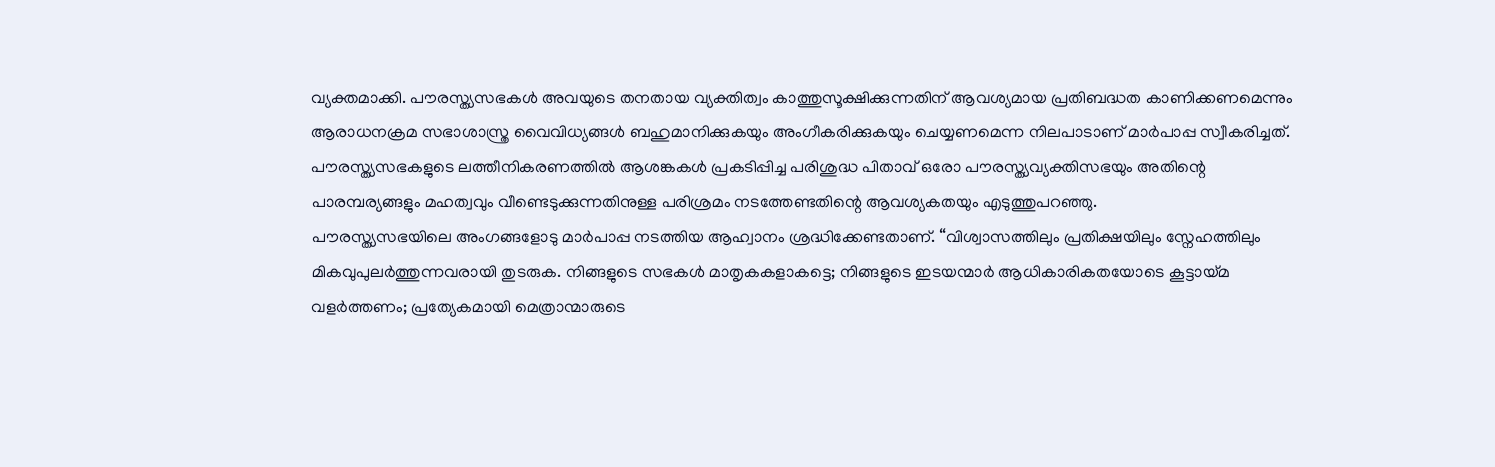വ്യക്തമാക്കി. പൗരസ്ത്യസഭകൾ അവയുടെ തനതായ വ്യക്തിത്വം കാത്തുസൂക്ഷിക്കുന്നതിന് ആവശ്യമായ പ്രതിബദ്ധത കാണിക്കണമെന്നും ആരാധനക്രമ സഭാശാസ്ത്ര വൈവിധ്യങ്ങൾ ബഹുമാനിക്കുകയും അംഗീകരിക്കുകയും ചെയ്യണമെന്ന നിലപാടാണ് മാർപാപ്പ സ്വീകരിച്ചത്. പൗരസ്ത്യസഭകളുടെ ലത്തീനികരണത്തിൽ ആശങ്കകൾ പ്രകടിപ്പിച്ച പരിശുദ്ധ പിതാവ് ഒരോ പൗരസ്ത്യവ്യക്തിസഭയും അതിന്റെ പാരമ്പര്യങ്ങളും മഹത്വവും വീണ്ടെടുക്കുന്നതിനുള്ള പരിശ്രമം നടത്തേണ്ടതിന്റെ ആവശ്യകതയും എടുത്തുപറഞ്ഞു.
പൗരസ്ത്യസഭയിലെ അംഗങ്ങളോടു മാർപാപ്പ നടത്തിയ ആഹ്വാനം ശ്രദ്ധിക്കേണ്ടതാണ്. “വിശ്വാസത്തിലും പ്രതിക്ഷയിലും സ്നേഹത്തിലും മികവുപുലർത്തുന്നവരായി തുടരുക. നിങ്ങളുടെ സഭകൾ മാതൃകകളാകട്ടെ; നിങ്ങളുടെ ഇടയന്മാർ ആധികാരികതയോടെ കൂട്ടായ്മ വളർത്തണം; പ്രത്യേകമായി മെത്രാന്മാരുടെ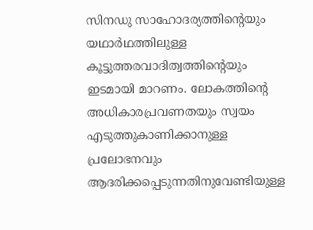സിനഡു സാഹോദര്യത്തിന്റെയും യഥാർഥത്തിലുള്ള കൂട്ടുത്തരവാദിത്വത്തിന്റെയും ഇടമായി മാറണം. ലോകത്തിന്റെ അധികാരപ്രവണതയും സ്വയം എടുത്തുകാണിക്കാനുള്ള പ്രലോഭനവും ആദരിക്കപ്പെടുന്നതിനുവേണ്ടിയുള്ള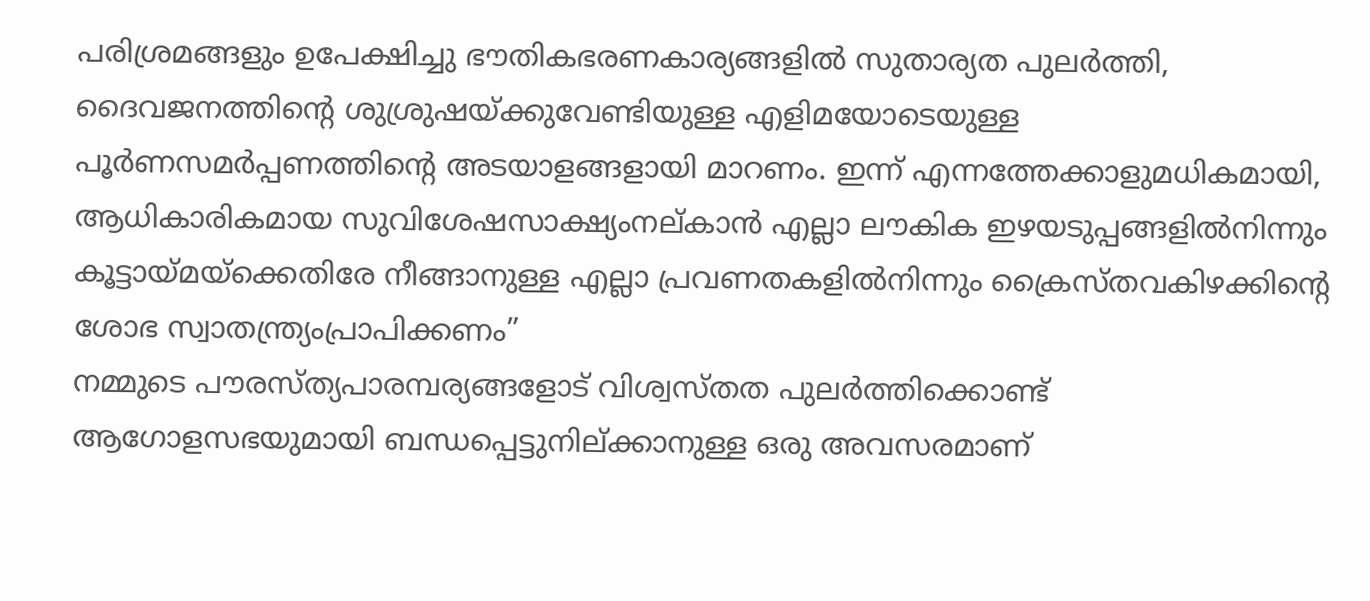പരിശ്രമങ്ങളും ഉപേക്ഷിച്ചു ഭൗതികഭരണകാര്യങ്ങളിൽ സുതാര്യത പുലർത്തി, ദൈവജനത്തിന്റെ ശുശ്രുഷയ്ക്കുവേണ്ടിയുള്ള എളിമയോടെയുള്ള പൂർണസമർപ്പണത്തിന്റെ അടയാളങ്ങളായി മാറണം. ഇന്ന് എന്നത്തേക്കാളുമധികമായി, ആധികാരികമായ സുവിശേഷസാക്ഷ്യംനല്കാൻ എല്ലാ ലൗകിക ഇഴയടുപ്പങ്ങളിൽനിന്നും കൂട്ടായ്മയ്ക്കെതിരേ നീങ്ങാനുള്ള എല്ലാ പ്രവണതകളിൽനിന്നും ക്രൈസ്തവകിഴക്കിന്റെ ശോഭ സ്വാതന്ത്ര്യംപ്രാപിക്കണം”
നമ്മുടെ പൗരസ്ത്യപാരമ്പര്യങ്ങളോട് വിശ്വസ്തത പുലർത്തിക്കൊണ്ട് ആഗോളസഭയുമായി ബന്ധപ്പെട്ടുനില്ക്കാനുള്ള ഒരു അവസരമാണ്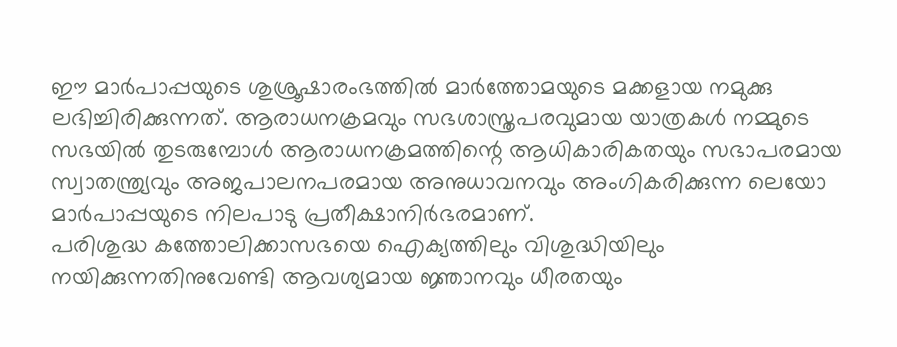ഈ മാർപാപ്പയുടെ ശുശ്രൂഷാരംഭത്തിൽ മാർത്തോമയുടെ മക്കളായ നമുക്കു ലഭിച്ചിരിക്കുന്നത്. ആരാധനക്രമവും സഭശാസ്ത്രപരവുമായ യാത്രകൾ നമ്മുടെ സഭയിൽ തുടരുമ്പോൾ ആരാധനക്രമത്തിന്റെ ആധികാരികതയും സഭാപരമായ സ്വാതന്ത്ര്യവും അജപാലനപരമായ അനുധാവനവും അംഗികരിക്കുന്ന ലെയോ മാർപാപ്പയുടെ നിലപാടു പ്രതീക്ഷാനിർഭരമാണ്.
പരിശുദ്ധ കത്തോലിക്കാസഭയെ ഐക്യത്തിലും വിശുദ്ധിയിലും നയിക്കുന്നതിനുവേണ്ടി ആവശ്യമായ ജ്ഞാനവും ധീരതയും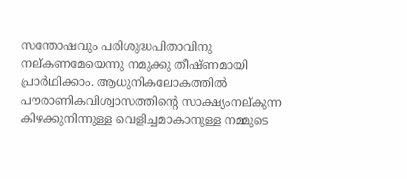സന്തോഷവും പരിശുദ്ധപിതാവിനു നല്കണമേയെന്നു നമുക്കു തീഷ്ണമായി പ്രാർഥിക്കാം. ആധുനികലോകത്തിൽ പൗരാണികവിശ്വാസത്തിന്റെ സാക്ഷ്യംനല്കുന്ന കിഴക്കുനിന്നുള്ള വെളിച്ചമാകാനുള്ള നമ്മുടെ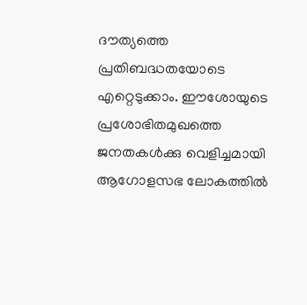ദൗത്യത്തെ പ്രതിബദ്ധതയോടെ എറ്റെടുക്കാം. ഈശോയുടെ പ്രശോഭിതമുഖത്തെ ജനതകൾക്കു വെളിച്ചമായി ആഗോളസഭ ലോകത്തിൽ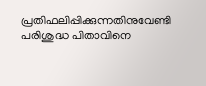പ്രതിഫലിപ്പിക്കുന്നതിനുവേണ്ടി പരിശുദ്ധ പിതാവിനെ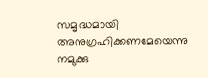സമൃദ്ധമായി അനുഗ്രഹിക്കണമേയെന്നു നമുക്കു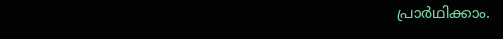പ്രാർഥിക്കാം.